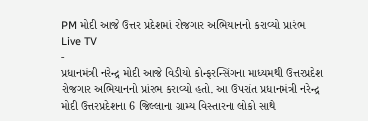PM મોદી આજે ઉત્તર પ્રદેશમાં રોજગાર અભિયાનનો કરાવ્યો પ્રારંભ
Live TV
-
પ્રધાનમંત્રી નરેન્દ્ર મોદી આજે વિડીયો કોન્ફરન્સિંગના માધ્યમથી ઉત્તરપ્રદેશ રોજગાર અભિયાનનો પ્રાંરભ કરાવ્યો હતો. આ ઉપરાંત પ્રધાનમંત્રી નરેન્દ્ર મોદી ઉત્તરપ્રદેશના 6 જિલ્લાના ગ્રામ્ય વિસ્તારના લોકો સાથે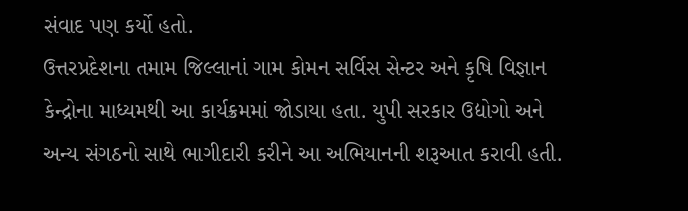સંવાદ પણ કર્યો હતો.
ઉત્તરપ્રદેશના તમામ જિલ્લાનાં ગામ કોમન સર્વિસ સેન્ટર અને કૃષિ વિજ્ઞાન કેન્દ્રોના માધ્યમથી આ કાર્યક્રમમાં જોડાયા હતા. યુપી સરકાર ઉદ્યોગો અને અન્ય સંગઠનો સાથે ભાગીદારી કરીને આ અભિયાનની શરૂઆત કરાવી હતી.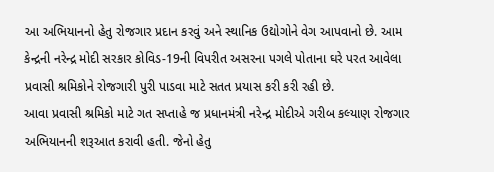આ અભિયાનનો હેતુ રોજગાર પ્રદાન કરવું અને સ્થાનિક ઉદ્યોગોને વેગ આપવાનો છે. આમ કેન્દ્રની નરેન્દ્ર મોદી સરકાર કોવિડ-19ની વિપરીત અસરના પગલે પોતાના ઘરે પરત આવેલા પ્રવાસી શ્રમિકોને રોજગારી પુરી પાડવા માટે સતત પ્રયાસ કરી કરી રહી છે.
આવા પ્રવાસી શ્રમિકો માટે ગત સપ્તાહે જ પ્રધાનમંત્રી નરેન્દ્ર મોદીએ ગરીબ કલ્યાણ રોજગાર અભિયાનની શરૂઆત કરાવી હતી. જેનો હેતુ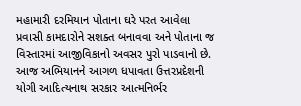મહામારી દરમિયાન પોતાના ઘરે પરત આવેલા પ્રવાસી કામદારોને સશક્ત બનાવવા અને પોતાના જ વિસ્તારમાં આજીવિકાનો અવસર પુરો પાડવાનો છે. આજ અભિયાનને આગળ ધપાવતા ઉત્તરપ્રદેશની યોગી આદિત્યનાથ સરકાર આત્મનિર્ભર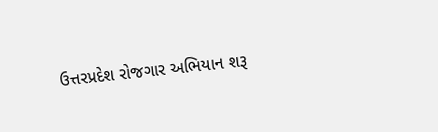ઉત્તરપ્રદેશ રોજગાર અભિયાન શરૂ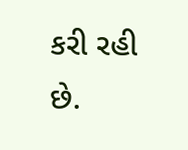કરી રહી છે.